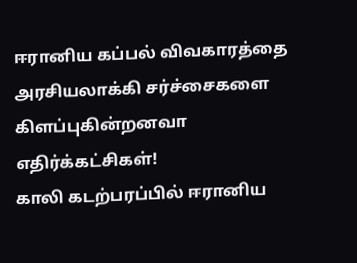ஈரானிய கப்பல் விவகாரத்தை அரசியலாக்கி சர்ச்சைகளை கிளப்புகின்றனவா எதிர்க்கட்சிகள்!
காலி கடற்பரப்பில் ஈரானிய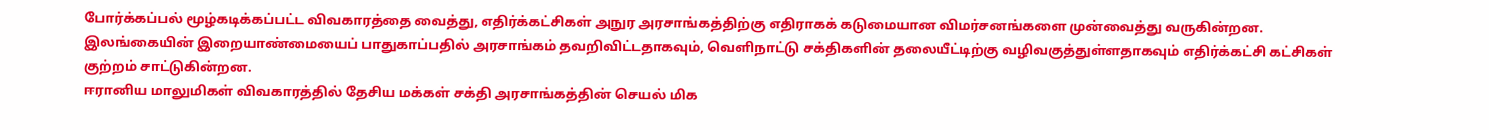போர்க்கப்பல் மூழ்கடிக்கப்பட்ட விவகாரத்தை வைத்து, எதிர்க்கட்சிகள் அநுர அரசாங்கத்திற்கு எதிராகக் கடுமையான விமர்சனங்களை முன்வைத்து வருகின்றன.
இலங்கையின் இறையாண்மையைப் பாதுகாப்பதில் அரசாங்கம் தவறிவிட்டதாகவும், வெளிநாட்டு சக்திகளின் தலையீட்டிற்கு வழிவகுத்துள்ளதாகவும் எதிர்க்கட்சி கட்சிகள் குற்றம் சாட்டுகின்றன.
ஈரானிய மாலுமிகள் விவகாரத்தில் தேசிய மக்கள் சக்தி அரசாங்கத்தின் செயல் மிக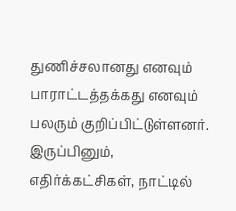துணிச்சலானது எனவும் பாராட்டத்தக்கது எனவும் பலரும் குறிப்பிட்டுள்ளனர்.
இருப்பினும், எதிர்க்கட்சிகள், நாட்டில்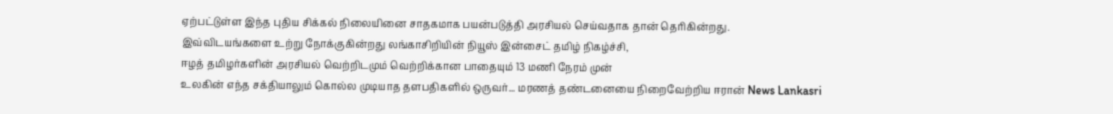ஏற்பட்டுள்ள இந்த புதிய சிக்கல் நிலையினை சாதகமாக பயன்படுத்தி அரசியல் செய்வதாக தான் தெரிகின்றது.
இவ்விடயங்களை உற்று நோக்குகின்றது லங்காசிறியின் நியூஸ் இன்சைட் தமிழ் நிகழ்ச்சி,
ஈழத் தமிழர்களின் அரசியல் வெற்றிடமும் வெற்றிக்கான பாதையும் 13 மணி நேரம் முன்
உலகின் எந்த சக்தியாலும் கொல்ல முடியாத தளபதிகளில் ஒருவர்... மரணத் தண்டனையை நிறைவேற்றிய ஈரான் News Lankasri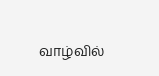வாழ்வில்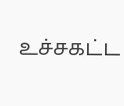உச்சகட்ட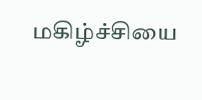மகிழ்ச்சியை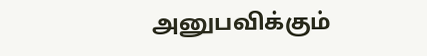அனுபவிக்கும்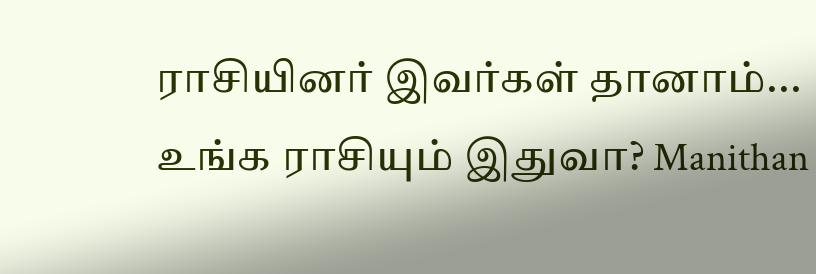ராசியினர் இவர்கள் தானாம்... உங்க ராசியும் இதுவா? Manithan